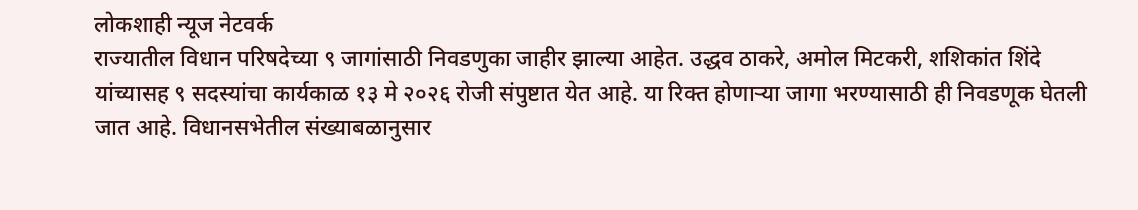लोकशाही न्यूज नेटवर्क
राज्यातील विधान परिषदेच्या ९ जागांसाठी निवडणुका जाहीर झाल्या आहेत. उद्धव ठाकरे, अमोल मिटकरी, शशिकांत शिंदे यांच्यासह ९ सदस्यांचा कार्यकाळ १३ मे २०२६ रोजी संपुष्टात येत आहे. या रिक्त होणाऱ्या जागा भरण्यासाठी ही निवडणूक घेतली जात आहे. विधानसभेतील संख्याबळानुसार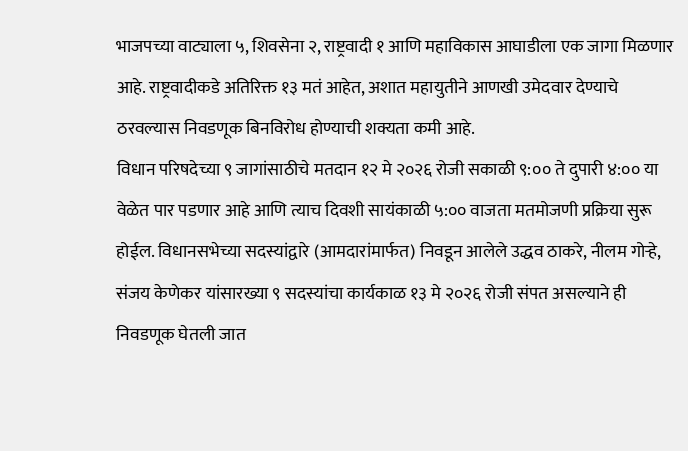भाजपच्या वाट्याला ५, शिवसेना २, राष्ट्रवादी १ आणि महाविकास आघाडीला एक जागा मिळणार आहे. राष्ट्रवादीकडे अतिरिक्त १३ मतं आहेत, अशात महायुतीने आणखी उमेदवार देण्याचे ठरवल्यास निवडणूक बिनविरोध होण्याची शक्यता कमी आहे.
विधान परिषदेच्या ९ जागांसाठीचे मतदान १२ मे २०२६ रोजी सकाळी ९:०० ते दुपारी ४:०० या वेळेत पार पडणार आहे आणि त्याच दिवशी सायंकाळी ५:०० वाजता मतमोजणी प्रक्रिया सुरू होईल. विधानसभेच्या सदस्यांद्वारे (आमदारांमार्फत) निवडून आलेले उद्धव ठाकरे, नीलम गोऱ्हे, संजय केणेकर यांसारख्या ९ सदस्यांचा कार्यकाळ १३ मे २०२६ रोजी संपत असल्याने ही निवडणूक घेतली जात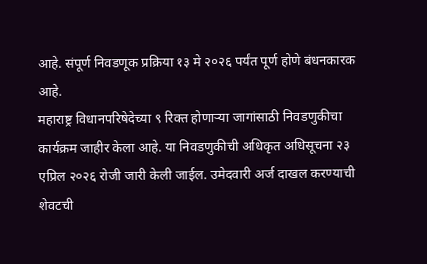आहे. संपूर्ण निवडणूक प्रक्रिया १३ मे २०२६ पर्यंत पूर्ण होणे बंधनकारक आहे.
महाराष्ट्र विधानपरिषेदेच्या ९ रिक्त होणाऱ्या जागांसाठी निवडणुकीचा कार्यक्रम जाहीर केला आहे. या निवडणुकीची अधिकृत अधिसूचना २३ एप्रिल २०२६ रोजी जारी केली जाईल. उमेदवारी अर्ज दाखल करण्याची शेवटची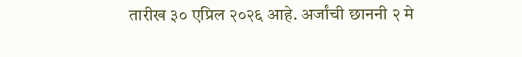तारीख ३० एप्रिल २०२६ आहे. अर्जांची छाननी २ मे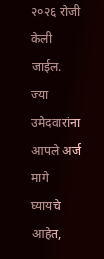२०२६ रोजी केली जाईल. ज्या उमेदवारांना आपले अर्ज मागे घ्यायचे आहेत,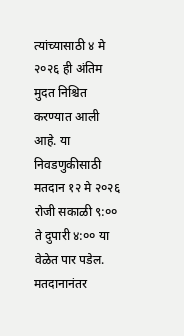त्यांच्यासाठी ४ मे २०२६ ही अंतिम मुदत निश्चित करण्यात आली आहे. या निवडणुकीसाठी मतदान १२ मे २०२६ रोजी सकाळी ९:०० ते दुपारी ४:०० या वेळेत पार पडेल. मतदानानंतर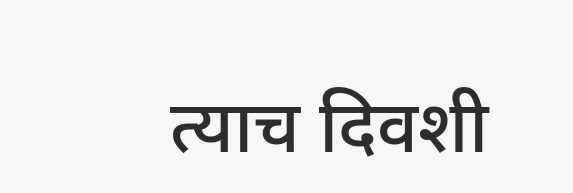त्याच दिवशी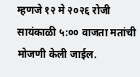म्हणजे १२ मे २०२६ रोजी सायंकाळी ५:०० वाजता मतांची मोजणी केली जाईल.